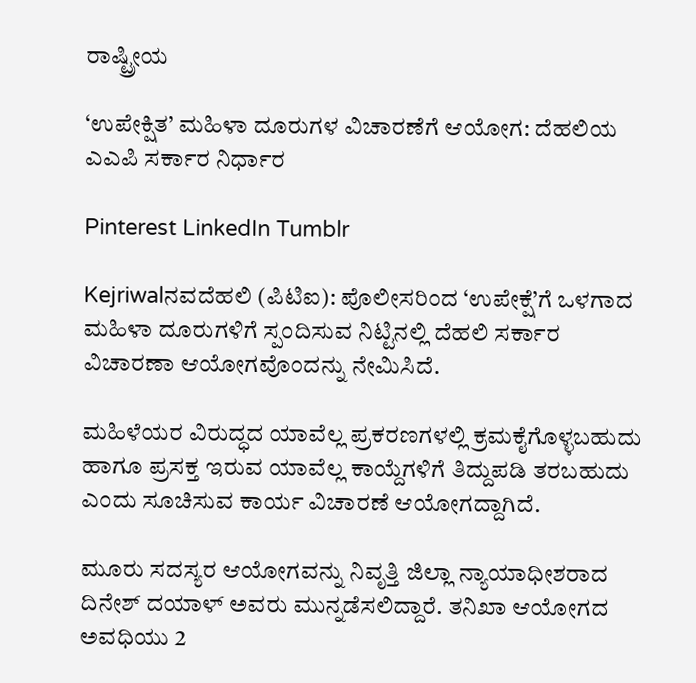ರಾಷ್ಟ್ರೀಯ

‘ಉಪೇಕ್ಷಿತ’ ಮಹಿಳಾ ದೂರುಗಳ ವಿಚಾರಣೆಗೆ ಆಯೋಗ: ದೆಹಲಿಯ ಎಎಪಿ ಸರ್ಕಾರ ನಿರ್ಧಾರ

Pinterest LinkedIn Tumblr

Kejriwalನವದೆಹಲಿ (ಪಿಟಿಐ): ಪೊಲೀಸರಿಂದ ‘ಉಪೇಕ್ಷೆ’ಗೆ ಒಳಗಾದ ಮಹಿಳಾ ದೂರುಗಳಿಗೆ ಸ್ಪಂದಿಸುವ ನಿಟ್ಟಿನಲ್ಲಿ ದೆಹಲಿ ಸರ್ಕಾರ ವಿಚಾರಣಾ ಆಯೋಗವೊಂದನ್ನು ನೇಮಿಸಿದೆ.

ಮಹಿಳೆಯರ ವಿರುದ್ಧದ ಯಾವೆಲ್ಲ ಪ್ರಕರಣಗಳಲ್ಲಿ ಕ್ರಮಕೈಗೊಳ್ಳಬಹುದು ಹಾಗೂ ಪ್ರಸಕ್ತ ಇರುವ ಯಾವೆಲ್ಲ ಕಾಯ್ದೆಗಳಿಗೆ ತಿದ್ದುಪಡಿ ತರಬಹುದು ಎಂದು ಸೂಚಿಸುವ ಕಾರ್ಯ ವಿಚಾರಣೆ ಆಯೋಗದ್ದಾಗಿದೆ.

ಮೂರು ಸದಸ್ಯರ ಆಯೋಗವನ್ನು ನಿವೃತ್ತಿ ಜಿಲ್ಲಾ ನ್ಯಾಯಾಧೀಶರಾದ ದಿನೇಶ್ ದಯಾಳ್ ಅವರು ಮುನ್ನಡೆಸಲಿದ್ದಾರೆ. ತನಿಖಾ ಆಯೋಗದ ಅವಧಿಯು 2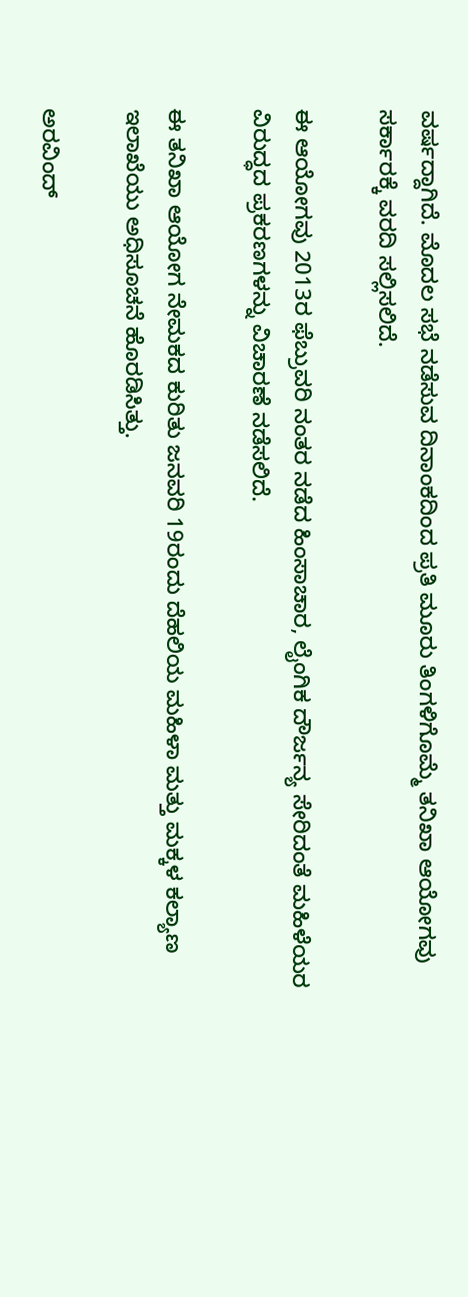ವರ್ಷದ್ದಾಗಿದೆ. ಮೊದಲ ಸಭೆ ನಡೆಸುವ ದಿನಾಂಕದಿಂದ ಪ್ರತಿ ಮೂರು ತಿಂಗಳಿಗೊಮ್ಮೆ ತನಿಖಾ ಆಯೋಗವು ಸರ್ಕಾರಕ್ಕೆ ವರದಿ ಸಲ್ಲಿಸಲಿದೆ.

ಈ ಆಯೋಗವು 2013ರ ಫೆಬ್ರುವರಿ ನಂತರ ನಡೆದ ಹಿಂಸಾಚಾರ, ಲೈಂಗಿಕ ದೌರ್ಜನ್ಯ ಸೇರಿದಂತೆ ಮಹಿಳೆಯರ ವಿರುದ್ಧದ ಪ್ರಕರಣಗಳನ್ನು ವಿಚಾರಣೆ ನಡೆಸಲಿದೆ.

ಈ ತನಿಖಾ ಆಯೋಗ ನೇಮಕದ ಕುರಿತು ಜನವರಿ 19ರಂದು ದೆಹಲಿಯ ಮಹಿಳಾ ಮತ್ತು ಮಕ್ಕಳ ಕಲ್ಯಾಣ ಇಲಾಖೆಯು ಅಧಿಸೂಚನೆ ಹೊರಡಿಸಿತ್ತು.

ಅರವಿಂದ್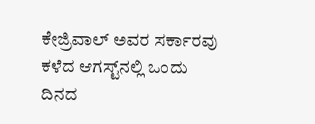ಕೇಜ್ರಿವಾಲ್ ಅವರ ಸರ್ಕಾರವು ಕಳೆದ ಆಗಸ್ಟ್‌ನಲ್ಲಿ ಒಂದು ದಿನದ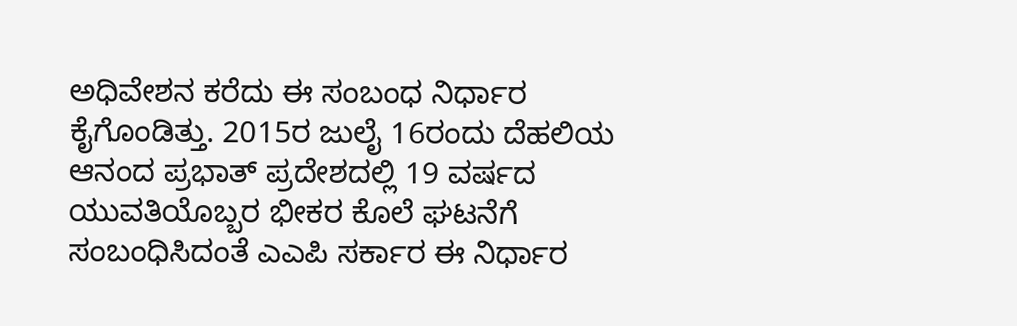ಅಧಿವೇಶನ ಕರೆದು ಈ ಸಂಬಂಧ ನಿರ್ಧಾರ ಕೈಗೊಂಡಿತ್ತು. 2015ರ ಜುಲೈ 16ರಂದು ದೆಹಲಿಯ ಆನಂದ ಪ್ರಭಾತ್ ಪ್ರದೇಶದಲ್ಲಿ 19 ವರ್ಷದ ಯುವತಿಯೊಬ್ಬರ ಭೀಕರ ಕೊಲೆ ಘಟನೆಗೆ ಸಂಬಂಧಿಸಿದಂತೆ ಎಎಪಿ ಸರ್ಕಾರ ಈ ನಿರ್ಧಾರ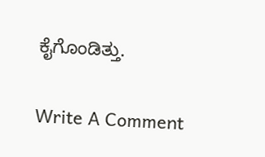ಕೈಗೊಂಡಿತ್ತು.

Write A Comment